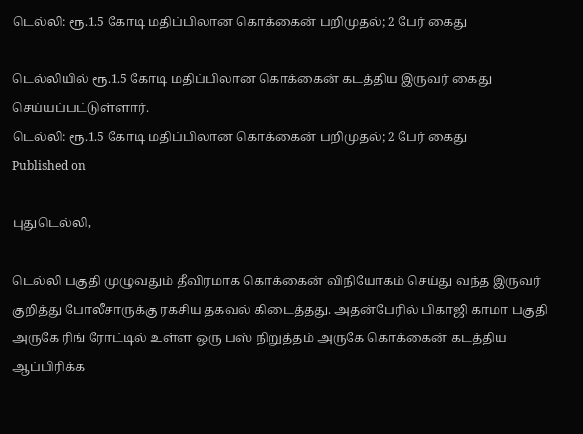டெல்லி: ரூ.1.5 கோடி மதிப்பிலான கொக்கைன் பறிமுதல்; 2 பேர் கைது

டெல்லியில் ரூ.1.5 கோடி மதிப்பிலான கொக்கைன் கடத்திய இருவர் கைது செய்யப்பட்டுள்ளார்.
டெல்லி: ரூ.1.5 கோடி மதிப்பிலான கொக்கைன் பறிமுதல்; 2 பேர் கைது
Published on

புதுடெல்லி,

டெல்லி பகுதி முழுவதும் தீவிரமாக கொக்கைன் விநியோகம் செய்து வந்த இருவர் குறித்து போலீசாருக்கு ரகசிய தகவல் கிடைத்தது. அதன்பேரில் பிகாஜி காமா பகுதி அருகே ரிங் ரோட்டில் உள்ள ஒரு பஸ் நிறுத்தம் அருகே கொக்கைன் கடத்திய ஆப்பிரிக்க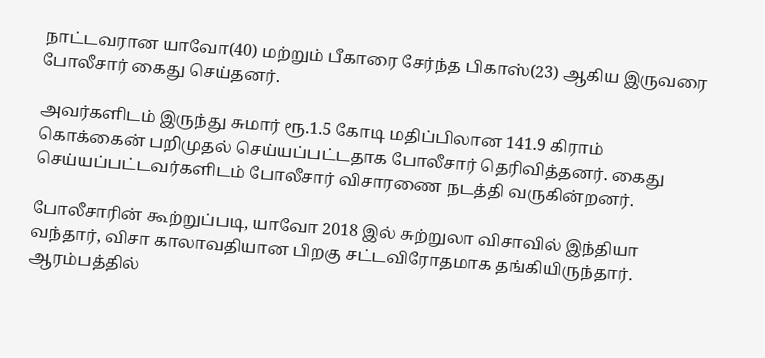நாட்டவரான யாவோ(40) மற்றும் பீகாரை சேர்ந்த பிகாஸ்(23) ஆகிய இருவரை போலீசார் கைது செய்தனர்.

அவர்களிடம் இருந்து சுமார் ரூ.1.5 கோடி மதிப்பிலான 141.9 கிராம் கொக்கைன் பறிமுதல் செய்யப்பட்டதாக போலீசார் தெரிவித்தனர். கைது செய்யப்பட்டவர்களிடம் போலீசார் விசாரணை நடத்தி வருகின்றனர்.

போலீசாரின் கூற்றுப்படி, யாவோ 2018 இல் சுற்றுலா விசாவில் இந்தியா வந்தார், விசா காலாவதியான பிறகு சட்டவிரோதமாக தங்கியிருந்தார். ஆரம்பத்தில்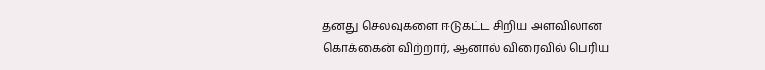தனது செலவுகளை ஈடுகட்ட சிறிய அளவிலான கொக்கைன் விற்றார், ஆனால் விரைவில் பெரிய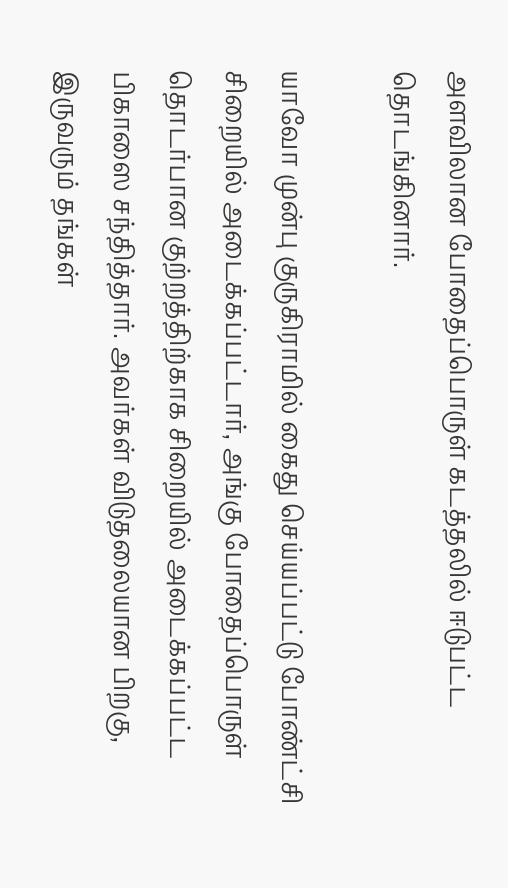அளவிலான போதைப்பொருள் கடத்தலில் ஈடுபட்ட தொடங்கினார்.

யாவோ முன்பு குருகிராமில் கைது செய்யப்பட்டு போண்ட்சி சிறையில் அடைக்கப்பட்டார், அங்கு போதைப்பொருள் தொடர்பான குற்றத்திற்காக சிறையில் அடைக்கப்பட்ட பிகாஸை சந்தித்தார். அவர்கள் விடுதலையான பிறகு, இருவரும் தங்கள்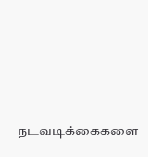நடவடிக்கைகளை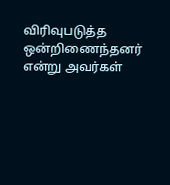விரிவுபடுத்த ஒன்றிணைந்தனர் என்று அவர்கள்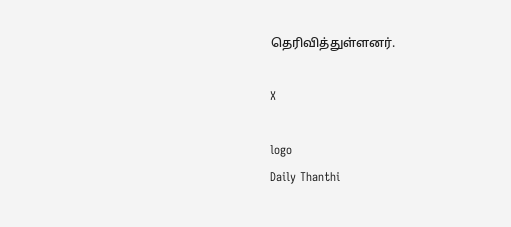தெரிவித்துள்ளனர்.

X

logo
Daily Thanthi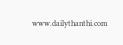www.dailythanthi.com